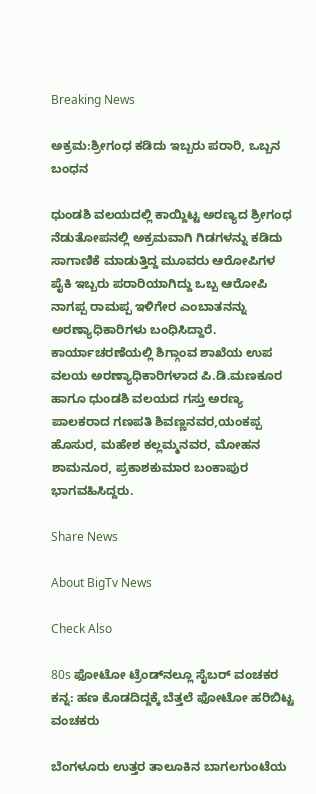Breaking News

ಅಕ್ರಮ:ಶ್ರೀಗಂಧ ಕಡಿದು ಇಬ್ಬರು ಪರಾರಿ, ಒಬ್ಬನ ಬಂಧನ

ಧುಂಡಶಿ ವಲಯದಲ್ಲಿ ಕಾಯ್ದಿಟ್ಟ ಅರಣ್ಯದ ಶ್ರೀಗಂಧ ನೆಡುತೋಪನಲ್ಲಿ ಅಕ್ರಮವಾಗಿ ಗಿಡಗಳನ್ನು ಕಡಿದು ಸಾಗಾಣಿಕೆ ಮಾಡುತ್ತಿದ್ದ ಮೂವರು ಆರೋಪಿಗಳ ಪೈಕಿ ಇಬ್ಬರು ಪರಾರಿಯಾಗಿದ್ದು ಒಬ್ಬ ಆರೋಪಿ ನಾಗಪ್ಪ ರಾಮಪ್ಪ ಇಳಿಗೇರ ಎಂಬಾತನನ್ನು ಅರಣ್ಯಾಧಿಕಾರಿಗಳು ಬಂಧಿಸಿದ್ದಾರೆ. ಕಾರ್ಯಾಚರಣೆಯಲ್ಲಿ ಶಿಗ್ಗಾಂವ ಶಾಖೆಯ ಉಪ ವಲಯ ಅರಣ್ಯಾಧಿಕಾರಿಗಳಾದ ಪಿ.ಡಿ.ಮಣಕೂರ ಹಾಗೂ ಧುಂಡಶಿ ವಲಯದ ಗಸ್ತು ಅರಣ್ಯ ಪಾಲಕರಾದ ಗಣಪತಿ ಶಿವಣ್ಣನವರ,ಯಂಕಪ್ಪ ಹೊಸುರ, ಮಹೇಶ ಕಲ್ಲಮ್ಮನವರ, ಮೋಹನ ಶಾಮನೂರ, ಪ್ರಕಾಶಕುಮಾರ ಬಂಕಾಪುರ ಭಾಗವಹಿಸಿದ್ದರು.

Share News

About BigTv News

Check Also

80s ಫೋಟೋ ಟ್ರೆಂಡ್‌ನಲ್ಲೂ ಸೈಬರ್ ವಂಚಕರ ಕನ್ನ: ಹಣ ಕೊಡದಿದ್ದಕ್ಕೆ ಬೆತ್ತಲೆ ಫೋಟೋ ಹರಿಬಿಟ್ಟ ವಂಚಕರು

ಬೆಂಗಳೂರು ಉತ್ತರ ತಾಲೂಕಿನ ಬಾಗಲಗುಂಟೆಯ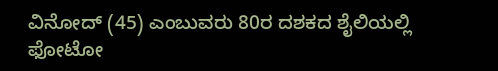ವಿನೋದ್ (45) ಎಂಬುವರು 80ರ ದಶಕದ ಶೈಲಿಯಲ್ಲಿ ಫೋಟೋ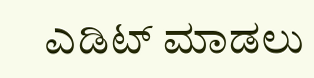ಎಡಿಟ್ ಮಾಡಲು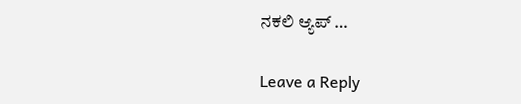ನಕಲಿ ಆ್ಯಪ್ …

Leave a Reply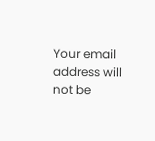Your email address will not be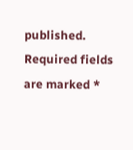published. Required fields are marked *